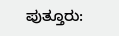ಪುತ್ತೂರು: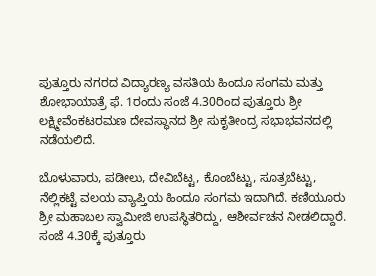ಪುತ್ತೂರು ನಗರದ ವಿದ್ಯಾರಣ್ಯ ವಸತಿಯ ಹಿಂದೂ ಸಂಗಮ ಮತ್ತು ಶೋಭಾಯಾತ್ರೆ ಫೆ. 1ರಂದು ಸಂಜೆ 4.30ರಿಂದ ಪುತ್ತೂರು ಶ್ರೀ ಲಕ್ಷ್ಮೀವೆಂಕಟರಮಣ ದೇವಸ್ಥಾನದ ಶ್ರೀ ಸುಕೃತೀಂದ್ರ ಸಭಾಭವನದಲ್ಲಿ ನಡೆಯಲಿದೆ.

ಬೊಳುವಾರು, ಪಡೀಲು, ದೇವಿಬೆಟ್ಟ, ಕೊಂಬೆಟ್ಟು, ಸೂತ್ರಬೆಟ್ಟು, ನೆಲ್ಲಿಕಟ್ಟೆ ವಲಯ ವ್ಯಾಪ್ತಿಯ ಹಿಂದೂ ಸಂಗಮ ಇದಾಗಿದೆ. ಕಣಿಯೂರು ಶ್ರೀ ಮಹಾಬಲ ಸ್ವಾಮೀಜಿ ಉಪಸ್ಥಿತರಿದ್ದು, ಆಶೀರ್ವಚನ ನೀಡಲಿದ್ದಾರೆ.
ಸಂಜೆ 4.30ಕ್ಕೆ ಪುತ್ತೂರು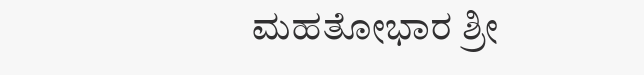ಮಹತೋಭಾರ ಶ್ರೀ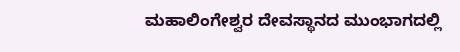ಮಹಾಲಿಂಗೇಶ್ವರ ದೇವಸ್ಥಾನದ ಮುಂಭಾಗದಲ್ಲಿ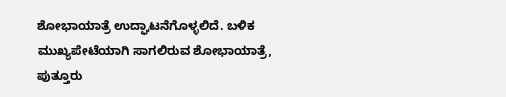ಶೋಭಾಯಾತ್ರೆ ಉದ್ಘಾಟನೆಗೊಳ್ಳಲಿದೆ. ಬಳಿಕ ಮುಖ್ಯಪೇಟೆಯಾಗಿ ಸಾಗಲಿರುವ ಶೋಭಾಯಾತ್ರೆ, ಪುತ್ತೂರು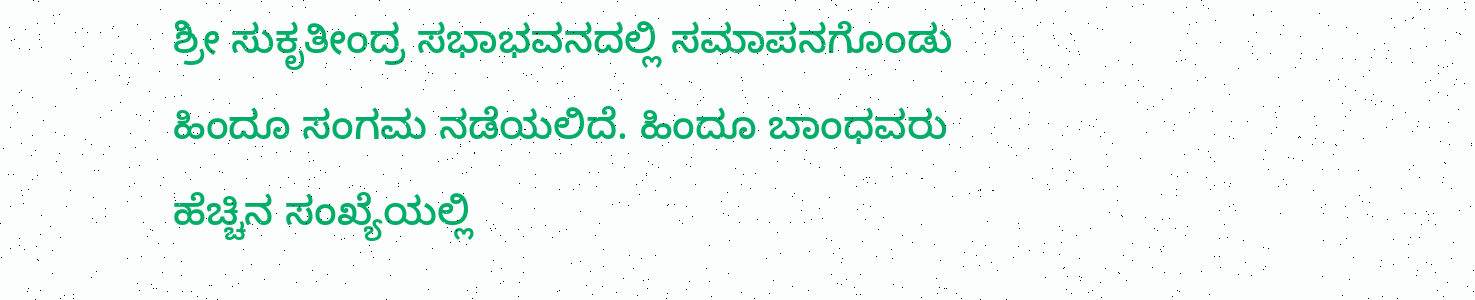ಶ್ರೀ ಸುಕೃತೀಂದ್ರ ಸಭಾಭವನದಲ್ಲಿ ಸಮಾಪನಗೊಂಡು ಹಿಂದೂ ಸಂಗಮ ನಡೆಯಲಿದೆ. ಹಿಂದೂ ಬಾಂಧವರು ಹೆಚ್ಚಿನ ಸಂಖ್ಯೆಯಲ್ಲಿ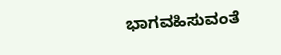ಭಾಗವಹಿಸುವಂತೆ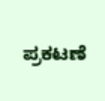ಪ್ರಕಟಣೆ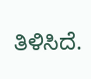ತಿಳಿಸಿದೆ.